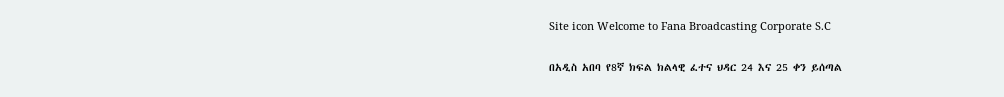Site icon Welcome to Fana Broadcasting Corporate S.C

በአዲስ አበባ የ8ኛ ክፍል ክልላዊ ፈተና ህዳር 24 እና 25 ቀን ይሰጣል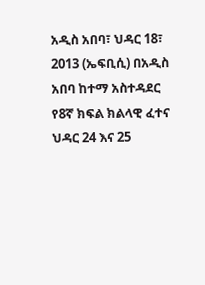አዲስ አበባ፣ ህዳር 18፣ 2013 (ኤፍቢሲ) በአዲስ አበባ ከተማ አስተዳደር የ8ኛ ክፍል ክልላዊ ፈተና ህዳር 24 እና 25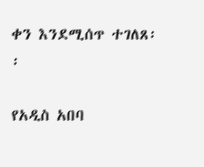ቀን እንደሚሰጥ ተገለጸ፡፡

የአዲስ አበባ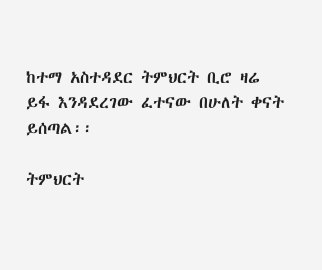ከተማ አስተዳደር ትምህርት ቢሮ ዛሬ ይፋ እንዳደረገው ፈተናው በሁለት ቀናት ይሰጣል፡፡

ትምህርት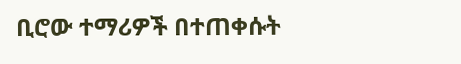ቢሮው ተማሪዎች በተጠቀሱት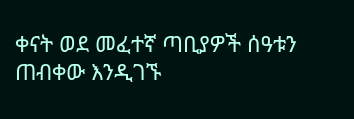ቀናት ወደ መፈተኛ ጣቢያዎች ሰዓቱን ጠብቀው እንዲገኙ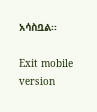አሳስቧል፡፡

Exit mobile version